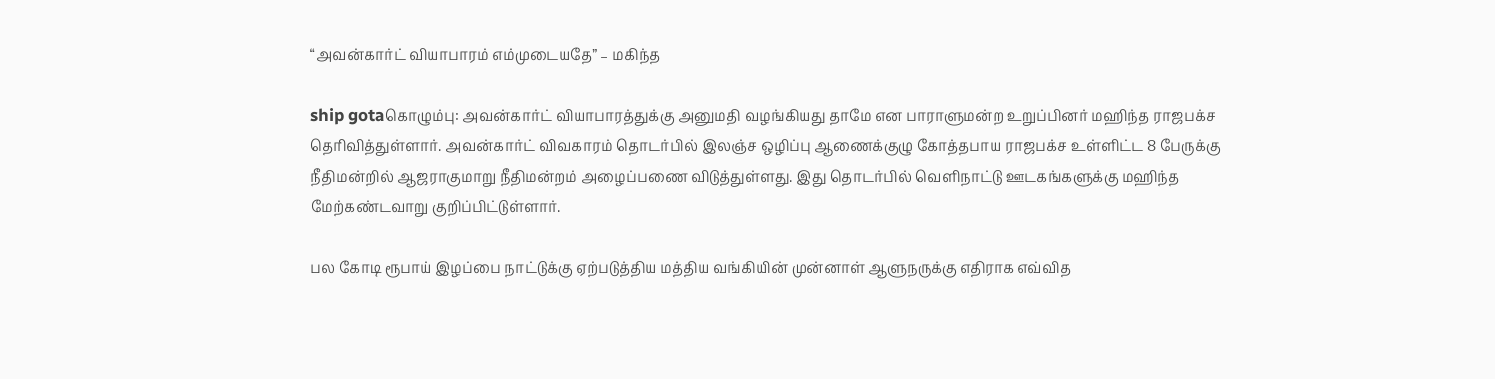“அவன்கார்ட் வியாபாரம் எம்முடையதே” – மகிந்த

ship gotaகொழும்பு: அவன்கார்ட் வியாபாரத்துக்கு அனுமதி வழங்கியது தாமே என பாராளுமன்ற உறுப்பினர் மஹிந்த ராஜபக்ச தெரிவித்துள்ளார். அவன்கார்ட் விவகாரம் தொடர்பில் இலஞ்ச ஒழிப்பு ஆணைக்குழு கோத்தபாய ராஜபக்ச உள்ளிட்ட 8 பேருக்கு நீதிமன்றில் ஆஜராகுமாறு நீதிமன்றம் அழைப்பணை விடுத்துள்ளது. இது தொடர்பில் வெளிநாட்டு ஊடகங்களுக்கு மஹிந்த மேற்கண்டவாறு குறிப்பிட்டுள்ளார்.

பல கோடி ரூபாய் இழப்பை நாட்டுக்கு ஏற்படுத்திய மத்திய வங்கியின் முன்னாள் ஆளுநருக்கு எதிராக எவ்வித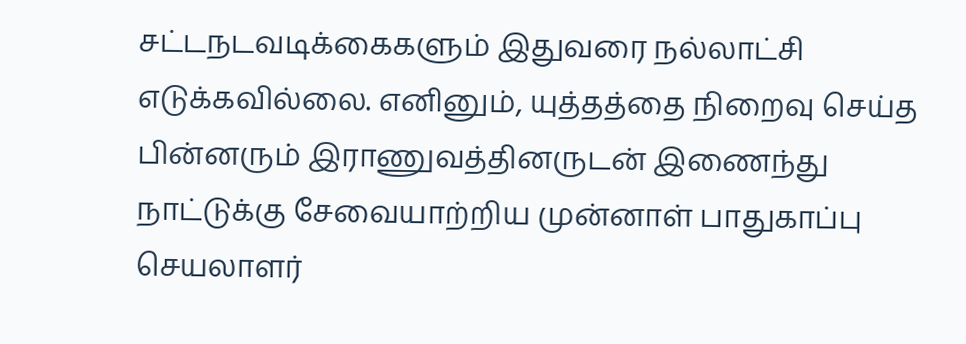சட்டநடவடிக்கைகளும் இதுவரை நல்லாட்சி எடுக்கவில்லை. எனினும், யுத்தத்தை நிறைவு செய்த பின்னரும் இராணுவத்தினருடன் இணைந்து நாட்டுக்கு சேவையாற்றிய முன்னாள் பாதுகாப்பு செயலாளர்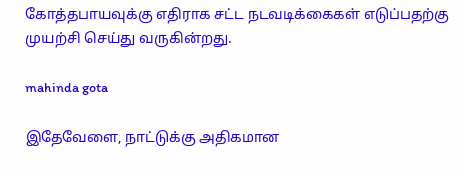கோத்தபாயவுக்கு எதிராக சட்ட நடவடிக்கைகள் எடுப்பதற்கு முயற்சி செய்து வருகின்றது.

mahinda gota

இதேவேளை, நாட்டுக்கு அதிகமான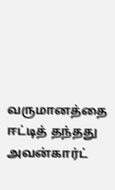வருமானத்தை ஈட்டித் தந்தது அவன்கார்ட்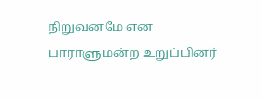நிறுவனமே என பாராளுமன்ற உறுப்பினர்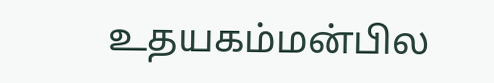உதயகம்மன்பில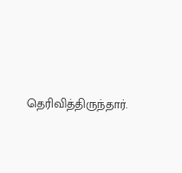தெரிவித்திருந்தார்.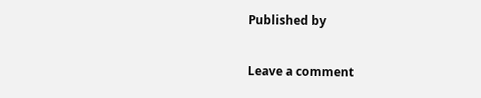Published by

Leave a comment